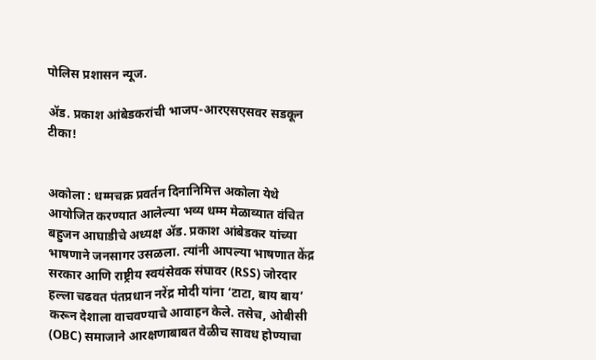पोलिस प्रशासन न्यूज.

ॲड. प्रकाश आंबेडकरांची भाजप-आरएसएसवर सडकून टीका!


अकोला : धम्मचक्र प्रवर्तन दिनानिमित्त अकोला येथे आयोजित करण्यात आलेल्या भव्य धम्म मेळाव्यात वंचित बहुजन आघाडीचे अध्यक्ष ॲड. प्रकाश आंबेडकर यांच्या भाषणाने जनसागर उसळला. त्यांनी आपल्या भाषणात केंद्र सरकार आणि राष्ट्रीय स्वयंसेवक संघावर (RSS) जोरदार हल्ला चढवत पंतप्रधान नरेंद्र मोदी यांना ‘टाटा, बाय बाय’ करून देशाला वाचवण्याचे आवाहन केले. तसेच, ओबीसी (OBC) समाजाने आरक्षणाबाबत वेळीच सावध होण्याचा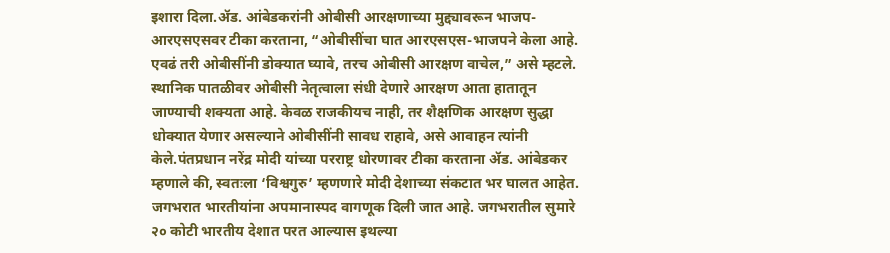इशारा दिला.ॲड. आंबेडकरांनी ओबीसी आरक्षणाच्या मुद्द्यावरून भाजप-आरएसएसवर टीका करताना, “ओबीसींचा घात आरएसएस-भाजपने केला आहे. एवढं तरी ओबीसींनी डोक्यात घ्यावे, तरच ओबीसी आरक्षण वाचेल,” असे म्हटले. स्थानिक पातळीवर ओबीसी नेतृत्वाला संधी देणारे आरक्षण आता हातातून जाण्याची शक्यता आहे. केवळ राजकीयच नाही, तर शैक्षणिक आरक्षण सुद्धा धोक्यात येणार असल्याने ओबीसींनी सावध राहावे, असे आवाहन त्यांनी केले.पंतप्रधान नरेंद्र मोदी यांच्या परराष्ट्र धोरणावर टीका करताना ॲड. आंबेडकर म्हणाले की, स्वतःला ‘विश्वगुरु’ म्हणणारे मोदी देशाच्या संकटात भर घालत आहेत. जगभरात भारतीयांना अपमानास्पद वागणूक दिली जात आहे. जगभरातील सुमारे २० कोटी भारतीय देशात परत आल्यास इथल्या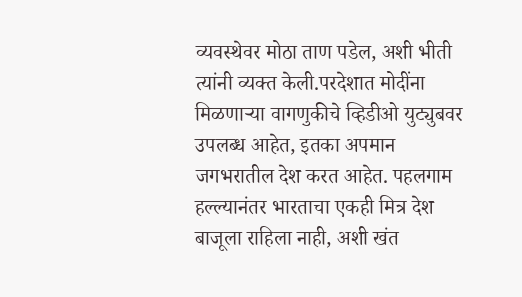व्यवस्थेवर मोठा ताण पडेल, अशी भीती त्यांनी व्यक्त केली.परदेशात मोदींना मिळणाऱ्या वागणुकीचे व्हिडीओ युट्युबवर उपलब्ध आहेत, इतका अपमान जगभरातील देश करत आहेत. पहलगाम हल्ल्यानंतर भारताचा एकही मित्र देश बाजूला राहिला नाही, अशी खंत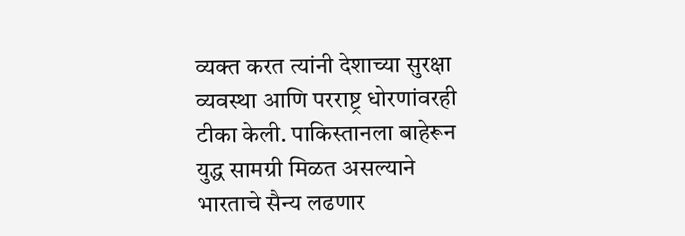व्यक्त करत त्यांनी देशाच्या सुरक्षा व्यवस्था आणि परराष्ट्र धोरणांवरही टीका केली. पाकिस्तानला बाहेरून युद्ध सामग्री मिळत असल्याने भारताचे सैन्य लढणार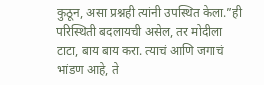कुठून, असा प्रश्नही त्यांनी उपस्थित केला.”ही परिस्थिती बदलायची असेल, तर मोदीला टाटा, बाय बाय करा. त्याचं आणि जगाचं भांडण आहे, ते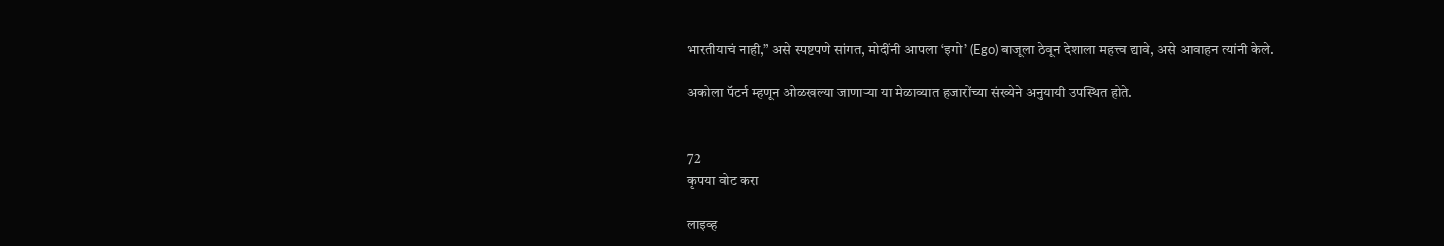भारतीयाचं नाही,” असे स्पष्टपणे सांगत, मोदींनी आपला ‘इगो’ (Ego) बाजूला ठेवून देशाला महत्त्व द्यावे, असे आवाहन त्यांनी केले.

अकोला पॅटर्न म्हणून ओळखल्या जाणाऱ्या या मेळाव्यात हजारोंच्या संख्येने अनुयायी उपस्थित होते.


72
कृपया वोट करा

लाइव्ह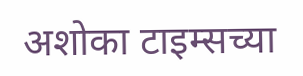अशोका टाइम्सच्या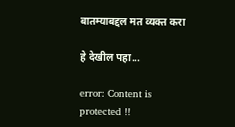बातम्याबद्दल मत व्यक्त करा

हे देखील पहा...

error: Content is protected !!